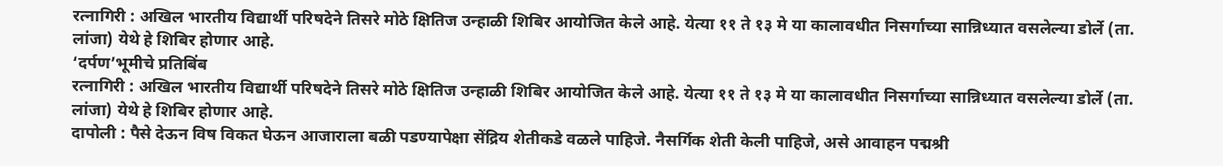रत्नागिरी : अखिल भारतीय विद्यार्थी परिषदेने तिसरे मोठे क्षितिज उन्हाळी शिबिर आयोजित केले आहे. येत्या ११ ते १३ मे या कालावधीत निसर्गाच्या सान्निध्यात वसलेल्या डोर्ले (ता. लांजा) येथे हे शिबिर होणार आहे.
‘दर्पण’भूमीचे प्रतिबिंब
रत्नागिरी : अखिल भारतीय विद्यार्थी परिषदेने तिसरे मोठे क्षितिज उन्हाळी शिबिर आयोजित केले आहे. येत्या ११ ते १३ मे या कालावधीत निसर्गाच्या सान्निध्यात वसलेल्या डोर्ले (ता. लांजा) येथे हे शिबिर होणार आहे.
दापोली : पैसे देऊन विष विकत घेऊन आजाराला बळी पडण्यापेक्षा सेंद्रिय शेतीकडे वळले पाहिजे. नैसर्गिक शेती केली पाहिजे, असे आवाहन पद्मश्री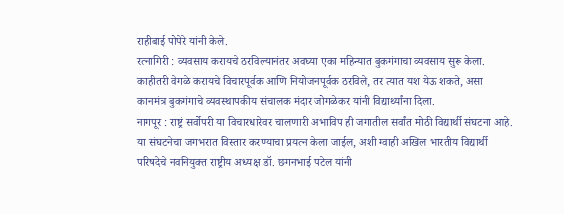राहीबाई पोपेरे यांनी केले.
रत्नागिरी : व्यवसाय करायचे ठरविल्यानंतर अवघ्या एका महिन्यात बुकगंगाचा व्यवसाय सुरू केला. काहीतरी वेगळे करायचे विचारपूर्वक आणि नियोजनपूर्वक ठरविले, तर त्यात यश येऊ शकते, असा कानमंत्र बुकगंगाचे व्यवस्थापकीय संचालक मंदार जोगळेकर यांनी विद्यार्थ्यांना दिला.
नागपूर : राष्ट्रं सर्वोपरी या विचारधारेवर चालणारी अभाविप ही जगातील सर्वांत मोठी विद्यार्थी संघटना आहे. या संघटनेचा जगभरात विस्तार करण्याचा प्रयत्न केला जाईल, अशी ग्वाही अखिल भारतीय विद्यार्थी परिषदेचे नवनियुक्त राष्ट्रीय अध्यक्ष डॉ. छगनभाई पटेल यांनी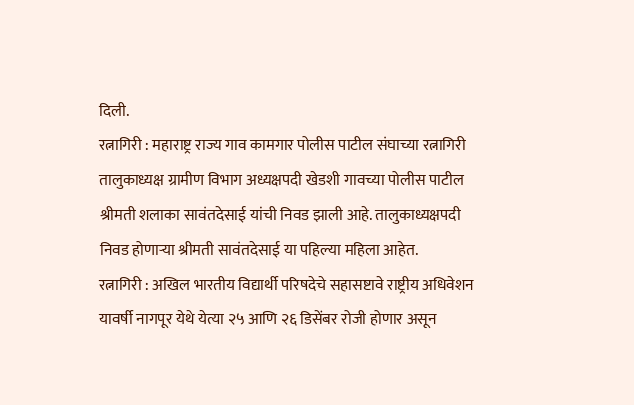दिली.
रत्नागिरी : महाराष्ट्र राज्य गाव कामगार पोलीस पाटील संघाच्या रत्नागिरी तालुकाध्यक्ष ग्रामीण विभाग अध्यक्षपदी खेडशी गावच्या पोलीस पाटील श्रीमती शलाका सावंतदेसाई यांची निवड झाली आहे. तालुकाध्यक्षपदी निवड होणाऱ्या श्रीमती सावंतदेसाई या पहिल्या महिला आहेत.
रत्नागिरी : अखिल भारतीय विद्यार्थी परिषदेचे सहासष्टावे राष्ट्रीय अधिवेशन यावर्षी नागपूर येथे येत्या २५ आणि २६ डिसेंबर रोजी होणार असून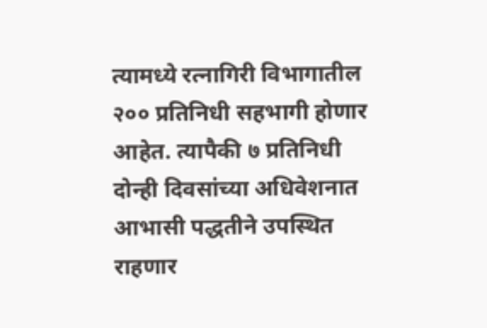त्यामध्ये रत्नागिरी विभागातील २०० प्रतिनिधी सहभागी होणार आहेत. त्यापैकी ७ प्रतिनिधी दोन्ही दिवसांच्या अधिवेशनात आभासी पद्धतीने उपस्थित राहणार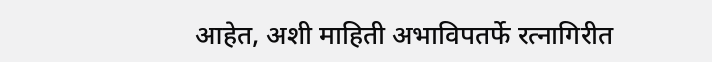आहेत, अशी माहिती अभाविपतर्फे रत्नागिरीत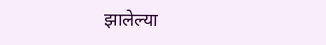झालेल्या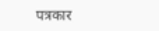पत्रकार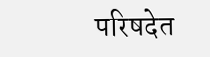परिषदेत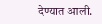देण्यात आली.